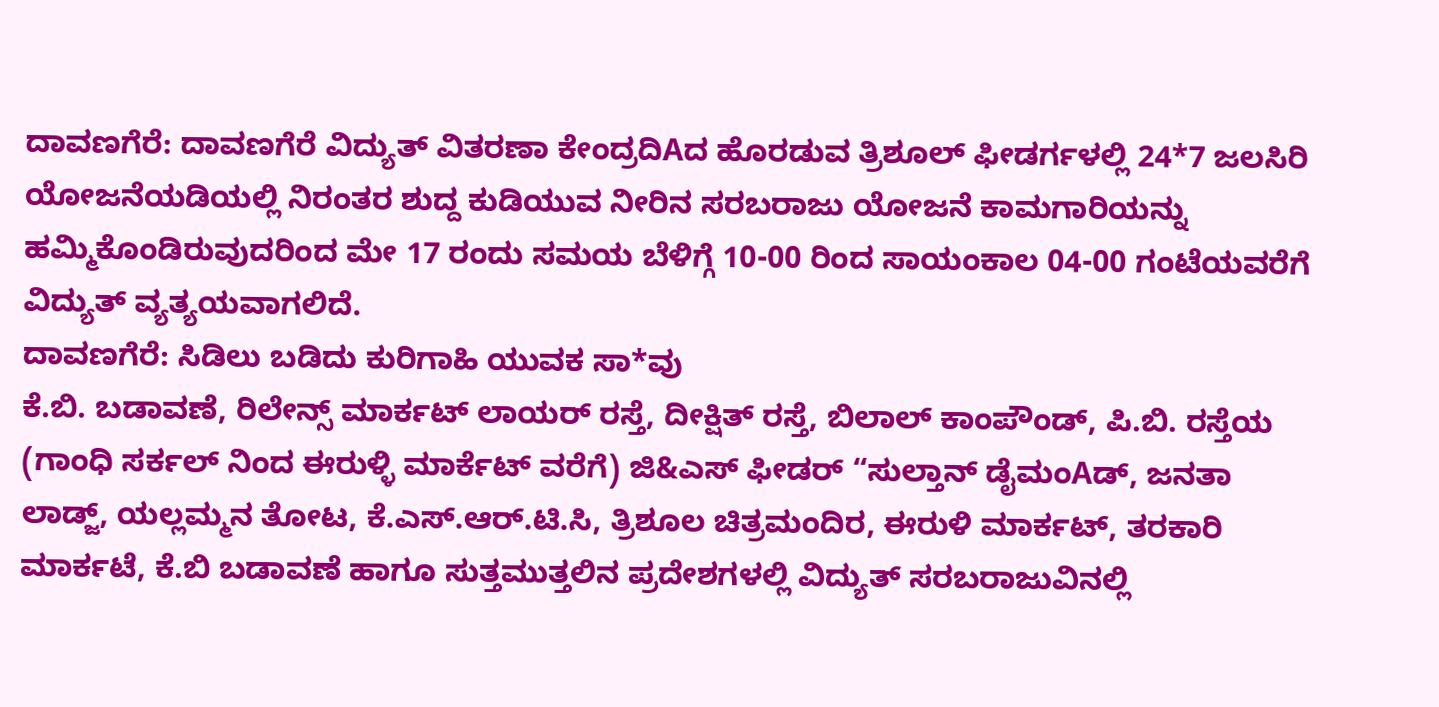ದಾವಣಗೆರೆ: ದಾವಣಗೆರೆ ವಿದ್ಯುತ್ ವಿತರಣಾ ಕೇಂದ್ರದಿAದ ಹೊರಡುವ ತ್ರಿಶೂಲ್ ಫೀಡರ್ಗಳಲ್ಲಿ 24*7 ಜಲಸಿರಿ ಯೋಜನೆಯಡಿಯಲ್ಲಿ ನಿರಂತರ ಶುದ್ದ ಕುಡಿಯುವ ನೀರಿನ ಸರಬರಾಜು ಯೋಜನೆ ಕಾಮಗಾರಿಯನ್ನು ಹಮ್ಮಿಕೊಂಡಿರುವುದರಿಂದ ಮೇ 17 ರಂದು ಸಮಯ ಬೆಳಿಗ್ಗೆ 10-00 ರಿಂದ ಸಾಯಂಕಾಲ 04-00 ಗಂಟೆಯವರೆಗೆ ವಿದ್ಯುತ್ ವ್ಯತ್ಯಯವಾಗಲಿದೆ.
ದಾವಣಗೆರೆ: ಸಿಡಿಲು ಬಡಿದು ಕುರಿಗಾಹಿ ಯುವಕ ಸಾ*ವು
ಕೆ.ಬಿ. ಬಡಾವಣೆ, ರಿಲೇನ್ಸ್ ಮಾರ್ಕಟ್ ಲಾಯರ್ ರಸ್ತೆ, ದೀಕ್ಷಿತ್ ರಸ್ತೆ, ಬಿಲಾಲ್ ಕಾಂಪೌಂಡ್, ಪಿ.ಬಿ. ರಸ್ತೆಯ (ಗಾಂಧಿ ಸರ್ಕಲ್ ನಿಂದ ಈರುಳ್ಳಿ ಮಾರ್ಕೆಟ್ ವರೆಗೆ) ಜಿ&ಎಸ್ ಫೀಡರ್ “ಸುಲ್ತಾನ್ ಡೈಮಂAಡ್, ಜನತಾ ಲಾಡ್ಜ್, ಯಲ್ಲಮ್ಮನ ತೋಟ, ಕೆ.ಎಸ್.ಆರ್.ಟಿ.ಸಿ, ತ್ರಿಶೂಲ ಚಿತ್ರಮಂದಿರ, ಈರುಳಿ ಮಾರ್ಕಟ್, ತರಕಾರಿ ಮಾರ್ಕಟೆ, ಕೆ.ಬಿ ಬಡಾವಣೆ ಹಾಗೂ ಸುತ್ತಮುತ್ತಲಿನ ಪ್ರದೇಶಗಳಲ್ಲಿ ವಿದ್ಯುತ್ ಸರಬರಾಜುವಿನಲ್ಲಿ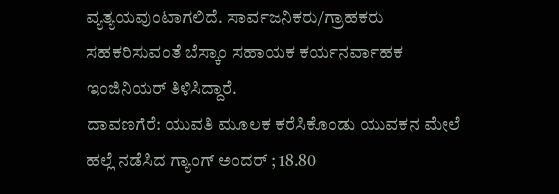ವ್ಯತ್ಯಯವುಂಟಾಗಲಿದೆ. ಸಾರ್ವಜನಿಕರು/ಗ್ರಾಹಕರು ಸಹಕರಿಸುವಂತೆ ಬೆಸ್ಕಾಂ ಸಹಾಯಕ ಕರ್ಯನರ್ವಾಹಕ ಇಂಜಿನಿಯರ್ ತಿಳಿಸಿದ್ದಾರೆ.
ದಾವಣಗೆರೆ: ಯುವತಿ ಮೂಲಕ ಕರೆಸಿಕೊಂಡು ಯುವಕನ ಮೇಲೆ ಹಲ್ಲೆ ನಡೆಸಿದ ಗ್ಯಾಂಗ್ ಅಂದರ್ ; 18.80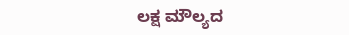ಲಕ್ಷ ಮೌಲ್ಯದ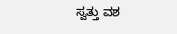ಸ್ವತ್ತು ವಶ